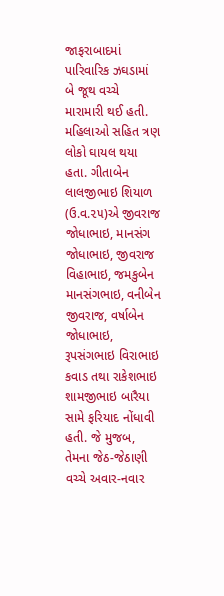જાફરાબાદમાં પારિવારિક ઝઘડામાં બે જૂથ વચ્ચે મારામારી થઈ હતી. મહિલાઓ સહિત ત્રણ લોકો ઘાયલ થયા હતા. ગીતાબેન લાલજીભાઇ શિયાળ (ઉ.વ.૨૫)એ જીવરાજ જોધાભાઇ, માનસંગ જોધાભાઇ, જીવરાજ વિહાભાઇ, જમકુબેન માનસંગભાઇ, વનીબેન જીવરાજ, વર્ષાબેન જોધાભાઇ, રૂપસંગભાઇ વિરાભાઇ કવાડ તથા રાકેશભાઇ શામજીભાઇ બારૈયા સામે ફરિયાદ નોંધાવી હતી. જે મુજબ, તેમના જેઠ-જેઠાણી વચ્ચે અવાર-નવાર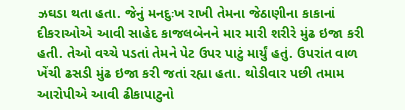ઝઘડા થતા હતા. જેનું મનદુઃખ રાખી તેમના જેઠાણીના કાકાનાં દીકરાઓએ આવી સાહેદ કાજલબેનને માર મારી શરીરે મુંઢ ઇજા કરી હતી. તેઓ વચ્ચે પડતાં તેમને પેટ ઉપર પાટું માર્યું હતું. ઉપરાંત વાળ ખેંચી ઢસડી મુંઢ ઇજા કરી જતાં રહ્યા હતા. થોડીવાર પછી તમામ આરોપીએ આવી ઢીકાપાટુનો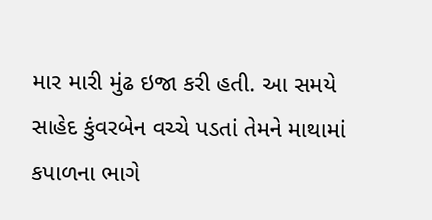માર મારી મુંઢ ઇજા કરી હતી. આ સમયે સાહેદ કુંવરબેન વચ્ચે પડતાં તેમને માથામાં કપાળના ભાગે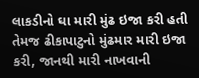લાકડીનો ઘા મારી મુંઢ ઇજા કરી હતી તેમજ ઢીકાપાટુનો મુંઢમાર મારી ઇજા કરી, જાનથી મારી નાખવાની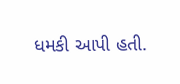ધમકી આપી હતી.